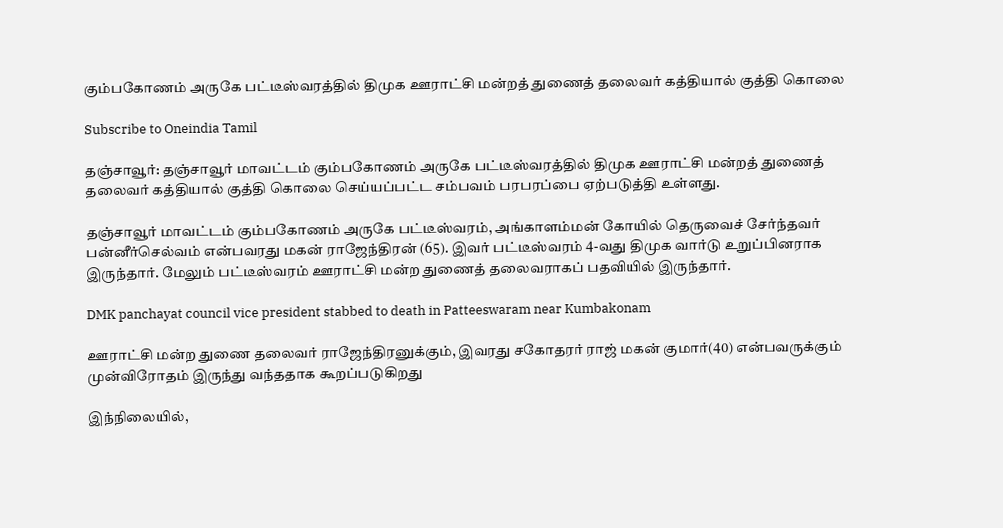கும்பகோணம் அருகே பட்டீஸ்வரத்தில் திமுக ஊராட்சி மன்றத் துணைத் தலைவர் கத்தியால் குத்தி கொலை

Subscribe to Oneindia Tamil

தஞ்சாவூர்: தஞ்சாவூர் மாவட்டம் கும்பகோணம் அருகே பட்டீஸ்வரத்தில் திமுக ஊராட்சி மன்றத் துணைத் தலைவர் கத்தியால் குத்தி கொலை செய்யப்பட்ட சம்பவம் பரபரப்பை ஏற்படுத்தி உள்ளது.

தஞ்சாவூர் மாவட்டம் கும்பகோணம் அருகே பட்டீஸ்வரம், அங்காளம்மன் கோயில் தெருவைச் சேர்ந்தவர் பன்னீர்செல்வம் என்பவரது மகன் ராஜேந்திரன் (65). இவர் பட்டீஸ்வரம் 4-வது திமுக வார்டு உறுப்பினராக இருந்தார். மேலும் பட்டீஸ்வரம் ஊராட்சி மன்ற துணைத் தலைவராகப் பதவியில் இருந்தார்.

DMK panchayat council vice president stabbed to death in Patteeswaram near Kumbakonam

ஊராட்சி மன்ற துணை தலைவர் ராஜேந்திரனுக்கும், இவரது சகோதரர் ராஜ் மகன் குமார்(40) என்பவருக்கும் முன்விரோதம் இருந்து வந்ததாக கூறப்படுகிறது

இந்நிலையில்,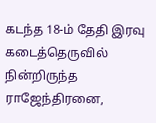கடந்த 18-ம் தேதி இரவு கடைத்தெருவில் நின்றிருந்த ராஜேந்திரனை,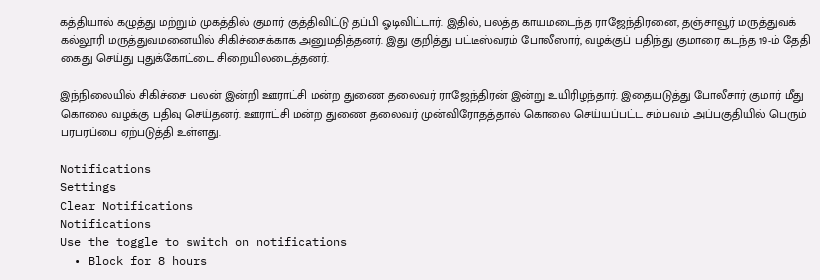கத்தியால் கழுத்து மற்றும் முகத்தில் குமார் குத்திவிட்டு தப்பி ஓடிவிட்டார். இதில், பலத்த காயமடைந்த ராஜேந்திரனை, தஞ்சாவூர் மருத்துவக் கல்லூரி மருத்துவமனையில் சிகிச்சைக்காக அனுமதித்தனர். இது குறித்து பட்டீஸ்வரம் போலீஸார், வழக்குப் பதிந்து குமாரை கடந்த 19-ம் தேதி கைது செய்து புதுக்கோட்டை சிறையிலடைத்தனர்.

இந்நிலையில் சிகிச்சை பலன் இன்றி ஊராட்சி மன்ற துணை தலைவர் ராஜேந்திரன் இன்று உயிரிழந்தார். இதையடுத்து போலீசார் குமார் மீது கொலை வழக்கு பதிவு செய்தனர். ஊராட்சி மன்ற துணை தலைவர் முன்விரோதத்தால் கொலை செய்யப்பட்ட சம்பவம் அப்பகுதியில் பெரும் பரபரப்பை ஏற்படுத்தி உள்ளது.

Notifications
Settings
Clear Notifications
Notifications
Use the toggle to switch on notifications
  • Block for 8 hours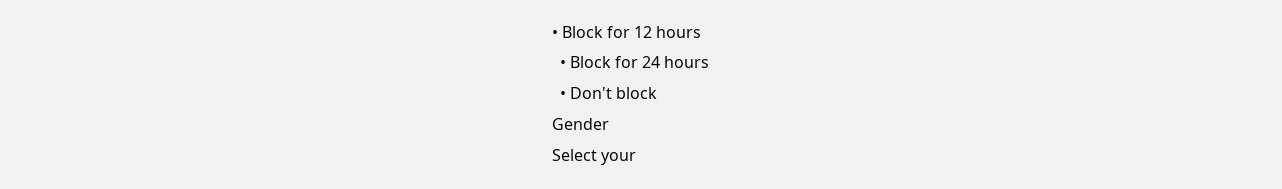• Block for 12 hours
  • Block for 24 hours
  • Don't block
Gender
Select your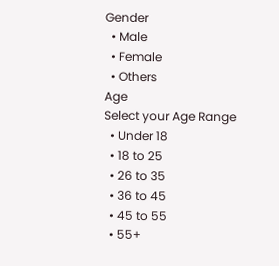Gender
  • Male
  • Female
  • Others
Age
Select your Age Range
  • Under 18
  • 18 to 25
  • 26 to 35
  • 36 to 45
  • 45 to 55
  • 55+